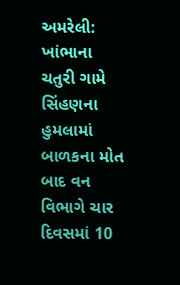અમરેલી: ખાંભાના ચતુરી ગામે સિંહણના હુમલામાં બાળકના મોત બાદ વન વિભાગે ચાર દિવસમાં 10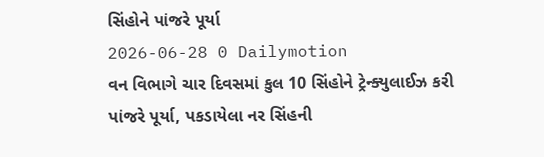સિંહોને પાંજરે પૂર્યા
2026-06-28 0 Dailymotion
વન વિભાગે ચાર દિવસમાં કુલ 10 સિંહોને ટ્રેન્ક્યુલાઈઝ કરી પાંજરે પૂર્યા, પકડાયેલા નર સિંહની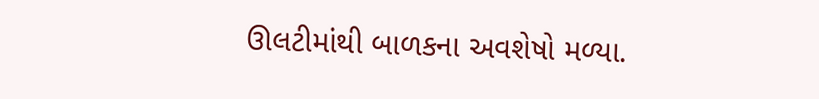ઊલટીમાંથી બાળકના અવશેષો મળ્યા.